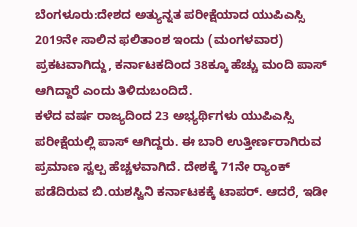ಬೆಂಗಳೂರು:ದೇಶದ ಅತ್ಯುನ್ನತ ಪರೀಕ್ಷೆಯಾದ ಯುಪಿಎಸ್ಸಿ 2019ನೇ ಸಾಲಿನ ಫಲಿತಾಂಶ ಇಂದು (ಮಂಗಳವಾರ) ಪ್ರಕಟವಾಗಿದ್ದು, ಕರ್ನಾಟಕದಿಂದ 38ಕ್ಕೂ ಹೆಚ್ಚು ಮಂದಿ ಪಾಸ್ ಆಗಿದ್ದಾರೆ ಎಂದು ತಿಳಿದುಬಂದಿದೆ.
ಕಳೆದ ವರ್ಷ ರಾಜ್ಯದಿಂದ 23 ಅಭ್ಯರ್ಥಿಗಳು ಯುಪಿಎಸ್ಸಿ ಪರೀಕ್ಷೆಯಲ್ಲಿ ಪಾಸ್ ಆಗಿದ್ದರು. ಈ ಬಾರಿ ಉತ್ತೀರ್ಣರಾಗಿರುವ ಪ್ರಮಾಣ ಸ್ವಲ್ಪ ಹೆಚ್ಚಳವಾಗಿದೆ. ದೇಶಕ್ಕೆ 71ನೇ ರ‍್ಯಾಂಕ್ ಪಡೆದಿರುವ ಬಿ.ಯಶಸ್ವಿನಿ ಕರ್ನಾಟಕಕ್ಕೆ ಟಾಪರ್. ಆದರೆ, ಇಡೀ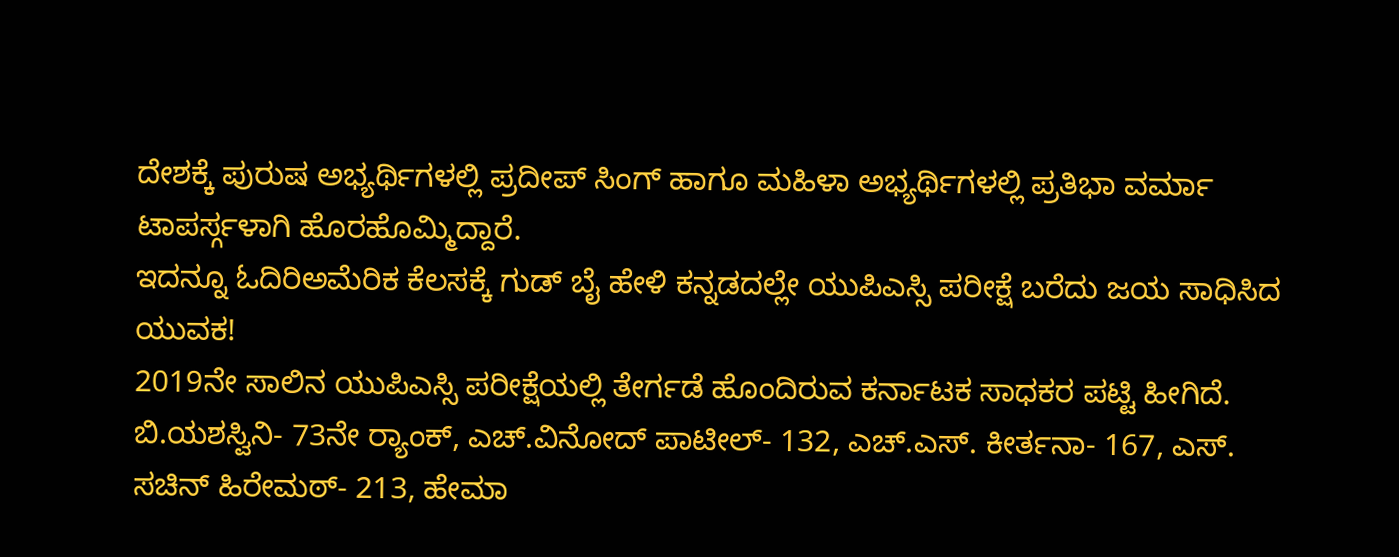ದೇಶಕ್ಕೆ ಪುರುಷ ಅಭ್ಯರ್ಥಿಗಳಲ್ಲಿ ಪ್ರದೀಪ್ ಸಿಂಗ್ ಹಾಗೂ ಮಹಿಳಾ ಅಭ್ಯರ್ಥಿಗಳಲ್ಲಿ ಪ್ರತಿಭಾ ವರ್ಮಾ ಟಾಪರ್ಸ್ಗಳಾಗಿ ಹೊರಹೊಮ್ಮಿದ್ದಾರೆ.
ಇದನ್ನೂ ಓದಿರಿಅಮೆರಿಕ ಕೆಲಸಕ್ಕೆ ಗುಡ್ ಬೈ ಹೇಳಿ ಕನ್ನಡದಲ್ಲೇ ಯುಪಿಎಸ್ಸಿ ಪರೀಕ್ಷೆ ಬರೆದು ಜಯ ಸಾಧಿಸಿದ ಯುವಕ!
2019ನೇ ಸಾಲಿನ ಯುಪಿಎಸ್ಸಿ ಪರೀಕ್ಷೆಯಲ್ಲಿ ತೇರ್ಗಡೆ ಹೊಂದಿರುವ ಕರ್ನಾಟಕ ಸಾಧಕರ ಪಟ್ಟಿ ಹೀಗಿದೆ. ಬಿ.ಯಶಸ್ವಿನಿ- 73ನೇ ರ‍್ಯಾಂಕ್, ಎಚ್.ವಿನೋದ್ ಪಾಟೀಲ್- 132, ಎಚ್.ಎಸ್. ಕೀರ್ತನಾ- 167, ಎಸ್. ಸಚಿನ್ ಹಿರೇಮಠ್- 213, ಹೇಮಾ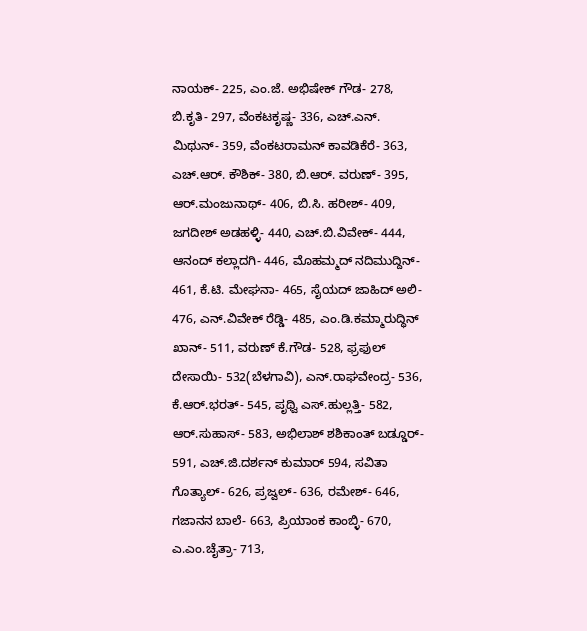ನಾಯಕ್- 225, ಎಂ.ಜೆ. ಅಭಿಷೇಕ್ ಗೌಡ- 278, ಬಿ.ಕೃತಿ- 297, ವೆಂಕಟಕೃಷ್ಣ- 336, ಎಚ್.ಎನ್. ಮಿಥುನ್- 359, ವೆಂಕಟರಾಮನ್ ಕಾವಡಿಕೆರೆ- 363, ಎಚ್.ಆರ್. ಕೌಶಿಕ್- 380, ಬಿ.ಆರ್. ವರುಣ್- 395, ಆರ್.ಮಂಜುನಾಥ್- 406, ಬಿ.ಸಿ. ಹರೀಶ್- 409, ಜಗದೀಶ್ ಅಡಹಳ್ಳಿ- 440, ಎಚ್.ಬಿ.ವಿವೇಕ್- 444, ಆನಂದ್ ಕಲ್ಲಾದಗಿ- 446, ಮೊಹಮ್ಮದ್ ನದಿಮುದ್ದಿನ್- 461, ಕೆ.ಟಿ. ಮೇಘನಾ- 465, ಸೈಯದ್ ಜಾಹಿದ್ ಅಲಿ- 476, ಎನ್.ವಿವೇಕ್ ರೆಡ್ಡಿ- 485, ಎಂ.ಡಿ.ಕಮ್ಮಾರುದ್ಧಿನ್ ಖಾನ್- 511, ವರುಣ್ ಕೆ.ಗೌಡ- 528, ಫ್ರಫುಲ್ ದೇಸಾಯಿ- 532(ಬೆಳಗಾವಿ), ಎನ್.ರಾಘವೇಂದ್ರ- 536, ಕೆ.ಆರ್.ಭರತ್- 545, ಪೃಥ್ವಿ ಎಸ್.ಹುಲ್ಲತ್ತಿ- 582, ಆರ್.ಸುಹಾಸ್- 583, ಅಭಿಲಾಶ್ ಶಶಿಕಾಂತ್ ಬಡ್ಡೂರ್- 591, ಎಚ್.ಜಿ.ದರ್ಶನ್ ಕುಮಾರ್ 594, ಸವಿತಾ ಗೊತ್ಯಾಲ್- 626, ಪ್ರಜ್ವಲ್- 636, ರಮೇಶ್- 646, ಗಜಾನನ ಬಾಲೆ- 663, ಪ್ರಿಯಾಂಕ ಕಾಂಬ್ಳಿ- 670, ಎ.ಎಂ.ಚೈತ್ರಾ- 713,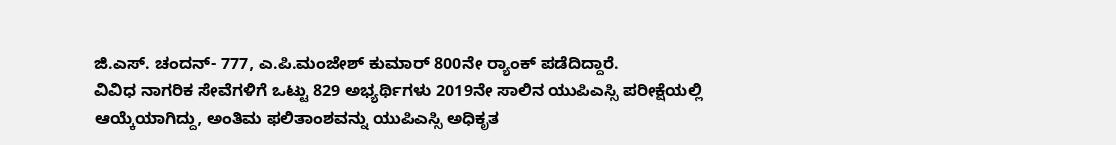ಜಿ.ಎಸ್. ಚಂದನ್- 777, ಎ.ಪಿ.ಮಂಜೇಶ್ ಕುಮಾರ್ 800ನೇ ರ‍್ಯಾಂಕ್ ಪಡೆದಿದ್ದಾರೆ.
ವಿವಿಧ ನಾಗರಿಕ ಸೇವೆಗಳಿಗೆ ಒಟ್ಟು 829 ಅಭ್ಯರ್ಥಿಗಳು 2019ನೇ ಸಾಲಿನ ಯುಪಿಎಸ್ಸಿ ಪರೀಕ್ಷೆಯಲ್ಲಿ ಆಯ್ಕೆಯಾಗಿದ್ದು, ಅಂತಿಮ ಫಲಿತಾಂಶವನ್ನು ಯುಪಿಎಸ್ಸಿ ಅಧಿಕೃತ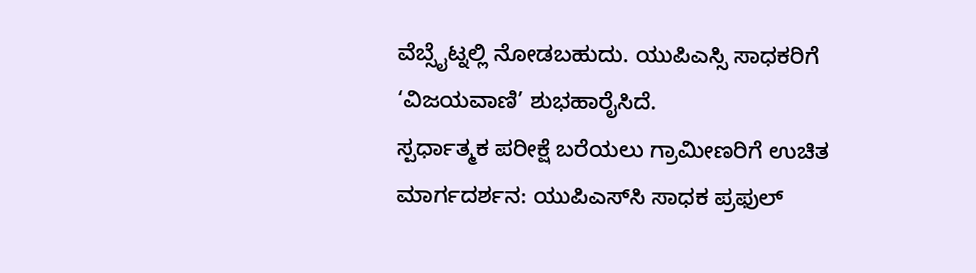ವೆಬ್ಸೈಟ್ನಲ್ಲಿ ನೋಡಬಹುದು. ಯುಪಿಎಸ್ಸಿ ಸಾಧಕರಿಗೆ ‘ವಿಜಯವಾಣಿ’ ಶುಭಹಾರೈಸಿದೆ.
ಸ್ಪರ್ಧಾತ್ಮಕ ಪರೀಕ್ಷೆ ಬರೆಯಲು ಗ್ರಾಮೀಣರಿಗೆ ಉಚಿತ ಮಾರ್ಗದರ್ಶನ: ಯುಪಿಎಸ್‍ಸಿ ಸಾಧಕ ಪ್ರಫುಲ್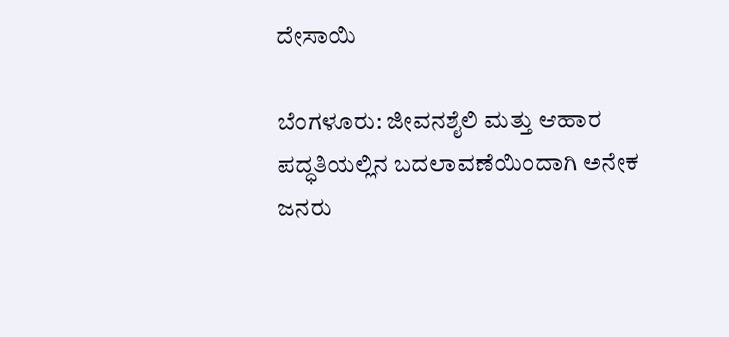ದೇಸಾಯಿ

ಬೆಂಗಳೂರು: ಜೀವನಶೈಲಿ ಮತ್ತು ಆಹಾರ ಪದ್ಧತಿಯಲ್ಲಿನ ಬದಲಾವಣೆಯಿಂದಾಗಿ ಅನೇಕ ಜನರು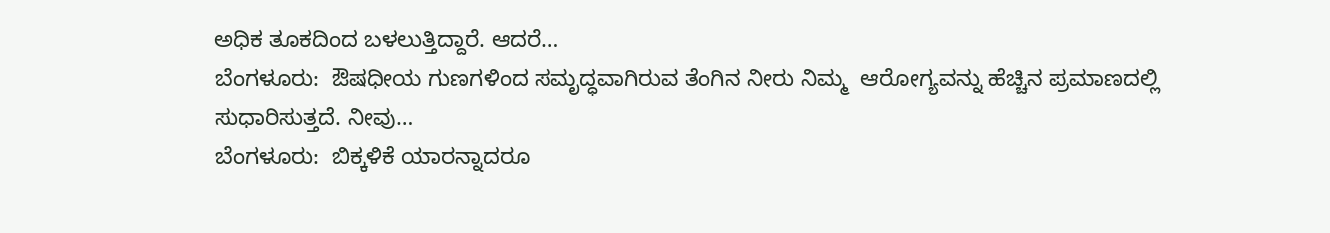ಅಧಿಕ ತೂಕದಿಂದ ಬಳಲುತ್ತಿದ್ದಾರೆ. ಆದರೆ…
ಬೆಂಗಳೂರು:  ಔಷಧೀಯ ಗುಣಗಳಿಂದ ಸಮೃದ್ಧವಾಗಿರುವ ತೆಂಗಿನ ನೀರು ನಿಮ್ಮ  ಆರೋಗ್ಯವನ್ನು ಹೆಚ್ಚಿನ ಪ್ರಮಾಣದಲ್ಲಿ ಸುಧಾರಿಸುತ್ತದೆ. ನೀವು…
ಬೆಂಗಳೂರು:  ಬಿಕ್ಕಳಿಕೆ ಯಾರನ್ನಾದರೂ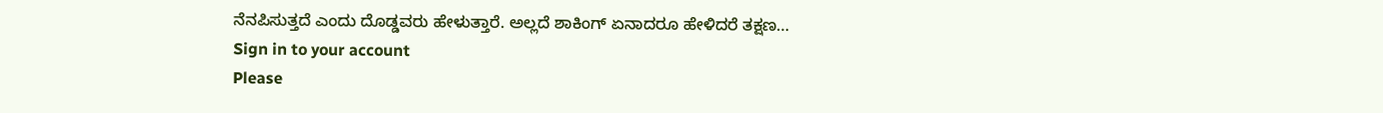ನೆನಪಿಸುತ್ತದೆ ಎಂದು ದೊಡ್ಡವರು ಹೇಳುತ್ತಾರೆ. ಅಲ್ಲದೆ ಶಾಕಿಂಗ್ ಏನಾದರೂ ಹೇಳಿದರೆ ತಕ್ಷಣ…
Sign in to your account
Please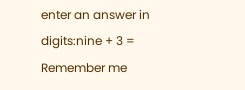enter an answer in digits:nine + 3 =
Remember me